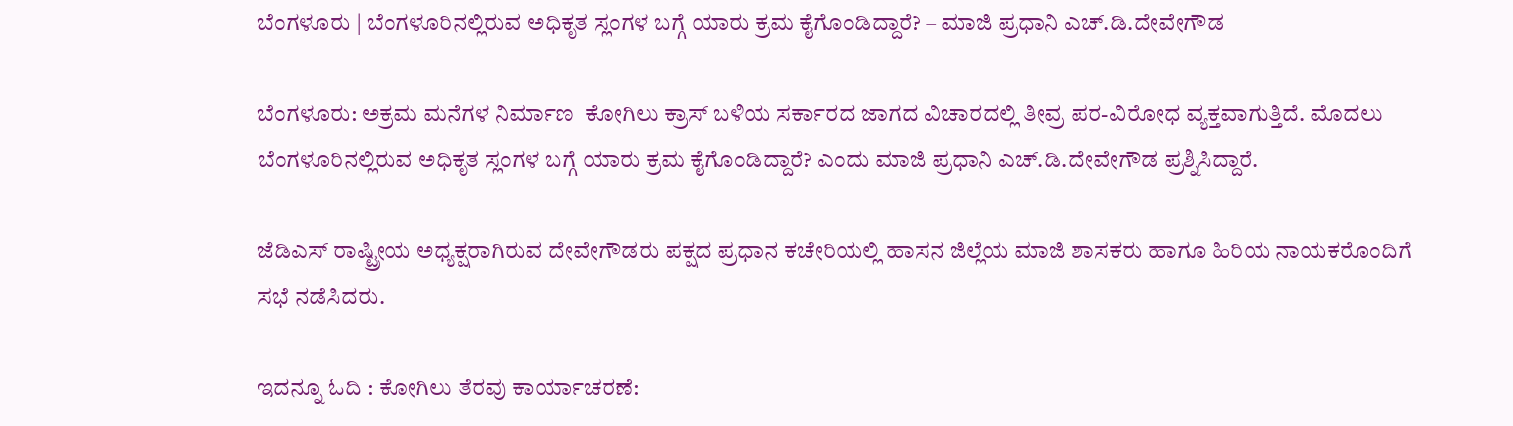ಬೆಂಗಳೂರು | ಬೆಂಗಳೂರಿನಲ್ಲಿರುವ ಅಧಿಕೃತ ಸ್ಲಂಗಳ ಬಗ್ಗೆ ಯಾರು ಕ್ರಮ ಕೈಗೊಂಡಿದ್ದಾರೆ? – ಮಾಜಿ ಪ್ರಧಾನಿ ಎಚ್.ಡಿ.ದೇವೇಗೌಡ

ಬೆಂಗಳೂರು: ಅಕ್ರಮ ಮನೆಗಳ ನಿರ್ಮಾಣ  ಕೋಗಿಲು ಕ್ರಾಸ್ ಬಳಿಯ ಸರ್ಕಾರದ ಜಾಗದ ವಿಚಾರದಲ್ಲಿ ತೀವ್ರ ಪರ-ವಿರೋಧ ವ್ಯಕ್ತವಾಗುತ್ತಿದೆ. ಮೊದಲು ಬೆಂಗಳೂರಿನಲ್ಲಿರುವ ಅಧಿಕೃತ ಸ್ಲಂಗಳ ಬಗ್ಗೆ ಯಾರು ಕ್ರಮ ಕೈಗೊಂಡಿದ್ದಾರೆ? ಎಂದು ಮಾಜಿ ಪ್ರಧಾನಿ ಎಚ್.ಡಿ.ದೇವೇಗೌಡ ಪ್ರಶ್ನಿಸಿದ್ದಾರೆ.

ಜೆಡಿಎಸ್ ರಾಷ್ಟ್ರೀಯ ಅಧ್ಯಕ್ಷರಾಗಿರುವ ದೇವೇಗೌಡರು ಪಕ್ಷದ ಪ್ರಧಾನ ಕಚೇರಿಯಲ್ಲಿ ಹಾಸನ ಜಿಲ್ಲೆಯ ಮಾಜಿ ಶಾಸಕರು ಹಾಗೂ ಹಿರಿಯ ನಾಯಕರೊಂದಿಗೆ ಸಭೆ ನಡೆಸಿದರು.

ಇದನ್ನೂ ಓದಿ : ಕೋಗಿಲು ತೆರವು ಕಾರ್ಯಾಚರಣೆ: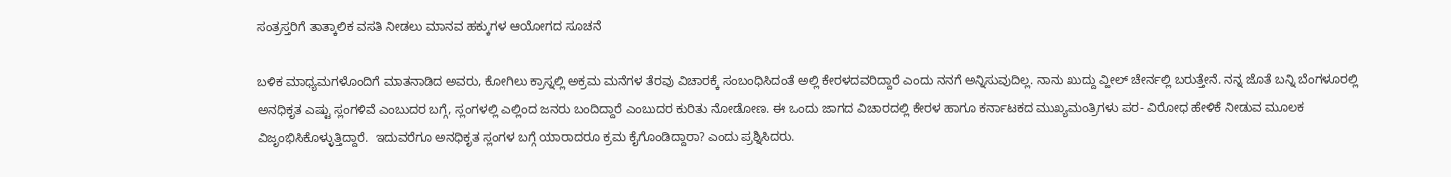ಸಂತ್ರಸ್ತರಿಗೆ ತಾತ್ಕಾಲಿಕ ವಸತಿ ನೀಡಲು ಮಾನವ ಹಕ್ಕುಗಳ ಆಯೋಗದ ಸೂಚನೆ

ಬಳಿಕ ಮಾಧ್ಯಮಗಳೊಂದಿಗೆ ಮಾತನಾಡಿದ ಅವರು, ಕೋಗಿಲು ಕ್ರಾಸ್ನಲ್ಲಿ ಅಕ್ರಮ ಮನೆಗಳ ತೆರವು ವಿಚಾರಕ್ಕೆ ಸಂಬಂಧಿಸಿದಂತೆ ಅಲ್ಲಿ ಕೇರಳದವರಿದ್ದಾರೆ ಎಂದು ನನಗೆ ಅನ್ನಿಸುವುದಿಲ್ಲ. ನಾನು ಖುದ್ದು ವ್ಹೀಲ್ ಚೇರ್ನಲ್ಲಿ ಬರುತ್ತೇನೆ. ನನ್ನ ಜೊತೆ ಬನ್ನಿ ಬೆಂಗಳೂರಲ್ಲಿ ಅನಧಿಕೃತ ಎಷ್ಟು ಸ್ಲಂಗಳಿವೆ ಎಂಬುದರ ಬಗ್ಗೆ, ಸ್ಲಂಗಳಲ್ಲಿ ಎಲ್ಲಿಂದ ಜನರು ಬಂದಿದ್ದಾರೆ ಎಂಬುದರ ಕುರಿತು ನೋಡೋಣ. ಈ ಒಂದು ಜಾಗದ ವಿಚಾರದಲ್ಲಿ ಕೇರಳ ಹಾಗೂ ಕರ್ನಾಟಕದ ಮುಖ್ಯಮಂತ್ರಿಗಳು ಪರ- ವಿರೋಧ ಹೇಳಿಕೆ ನೀಡುವ ಮೂಲಕ ವಿಜೃಂಭಿಸಿಕೊಳ್ಳುತ್ತಿದ್ದಾರೆ.  ಇದುವರೆಗೂ ಅನಧಿಕೃತ ಸ್ಲಂಗಳ ಬಗ್ಗೆ ಯಾರಾದರೂ ಕ್ರಮ ಕೈಗೊಂಡಿದ್ದಾರಾ? ಎಂದು ಪ್ರಶ್ನಿಸಿದರು.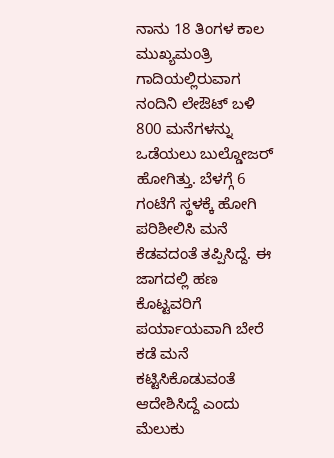ನಾನು 18 ತಿಂಗಳ ಕಾಲ ಮುಖ್ಯಮಂತ್ರಿ ಗಾದಿಯಲ್ಲಿರುವಾಗ ನಂದಿನಿ ‌ಲೇಔಟ್ ಬಳಿ 800 ಮನೆಗಳನ್ನು ಒಡೆಯಲು ಬುಲ್ಡೋಜರ್ ಹೋಗಿತ್ತು. ಬೆಳಗ್ಗೆ 6 ಗಂಟೆಗೆ ಸ್ಥಳಕ್ಕೆ ಹೋಗಿ ಪರಿಶೀಲಿಸಿ ಮನೆ ಕೆಡವದಂತೆ ತಪ್ಪಿಸಿದ್ದೆ. ಈ ಜಾಗದಲ್ಲಿ ಹಣ ಕೊಟ್ಟವರಿಗೆ ಪರ್ಯಾಯವಾಗಿ ಬೇರೆ ಕಡೆ ಮನೆ ಕಟ್ಟಿಸಿಕೊಡುವಂತೆ ಆದೇಶಿಸಿದ್ದೆ ಎಂದು ಮೆಲುಕು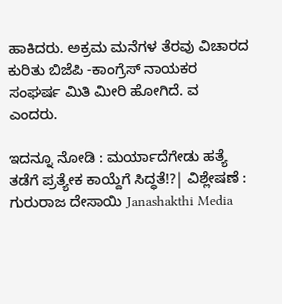ಹಾಕಿದರು. ಅಕ್ರಮ ಮನೆಗಳ ತೆರವು ವಿಚಾರದ ಕುರಿತು ಬಿಜೆಪಿ -ಕಾಂಗ್ರೆಸ್ ನಾಯಕರ ಸಂಘರ್ಷ ಮಿತಿ ಮೀರಿ ಹೋಗಿದೆ. ವ ಎಂದರು.

ಇದನ್ನೂ ನೋಡಿ : ಮರ್ಯಾದೆಗೇಡು ಹತ್ಯೆ ತಡೆಗೆ ಪ್ರತ್ಯೇಕ ಕಾಯ್ದೆಗೆ ಸಿದ್ಧತೆ!?| ವಿಶ್ಲೇಷಣೆ : ಗುರುರಾಜ ದೇಸಾಯಿ Janashakthi Media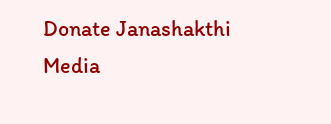Donate Janashakthi Media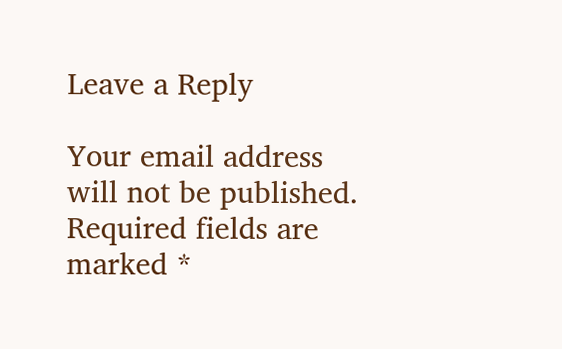Leave a Reply

Your email address will not be published. Required fields are marked *